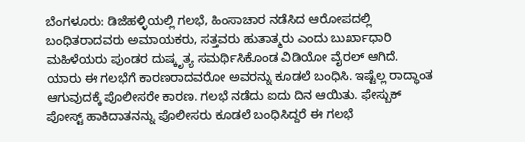ಬೆಂಗಳೂರು: ಡಿಜೆಹಳ್ಳಿಯಲ್ಲಿ ಗಲಭೆ, ಹಿಂಸಾಚಾರ ನಡೆಸಿದ ಆರೋಪದಲ್ಲಿ ಬಂಧಿತರಾದವರು ಅಮಾಯಕರು, ಸತ್ತವರು ಹುತಾತ್ಮರು ಎಂದು ಬುರ್ಖಾಧಾರಿ ಮಹಿಳೆಯರು ಪುಂಡರ ದುಷ್ಕೃತ್ಯ ಸಮರ್ಥಿಸಿಕೊಂಡ ವಿಡಿಯೋ ವೈರಲ್ ಆಗಿದೆ.
ಯಾರು ಈ ಗಲಭೆಗೆ ಕಾರಣರಾದವರೋ ಅವರನ್ನು ಕೂಡಲೆ ಬಂಧಿಸಿ. ಇಷ್ಟೆಲ್ಲ ರಾದ್ಧಾಂತ ಆಗುವುದಕ್ಕೆ ಪೊಲೀಸರೇ ಕಾರಣ. ಗಲಭೆ ನಡೆದು ಐದು ದಿನ ಆಯಿತು. ಫೇಸ್ಬುಕ್ ಪೋಸ್ಟ್ ಹಾಕಿದಾತನನ್ನು ಪೊಲೀಸರು ಕೂಡಲೆ ಬಂಧಿಸಿದ್ದರೆ ಈ ಗಲಭೆ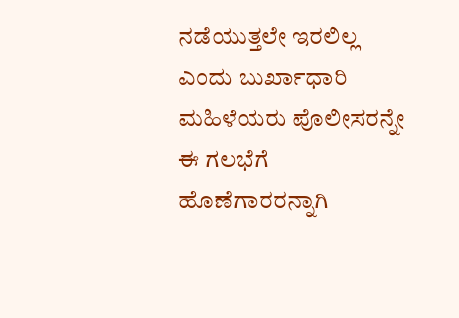ನಡೆಯುತ್ತಲೇ ಇರಲಿಲ್ಲ ಎಂದು ಬುರ್ಖಾಧಾರಿ ಮಹಿಳೆಯರು ಪೊಲೀಸರನ್ನೇ ಈ ಗಲಭೆಗೆ ಹೊಣೆಗಾರರನ್ನಾಗಿ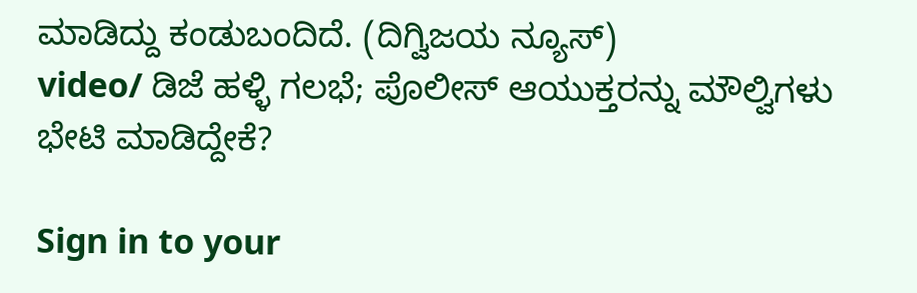ಮಾಡಿದ್ದು ಕಂಡುಬಂದಿದೆ. (ದಿಗ್ವಿಜಯ ನ್ಯೂಸ್)
video/ ಡಿಜೆ ಹಳ್ಳಿ ಗಲಭೆ; ಪೊಲೀಸ್ ಆಯುಕ್ತರನ್ನು ಮೌಲ್ವಿಗಳು ಭೇಟಿ ಮಾಡಿದ್ದೇಕೆ?

Sign in to your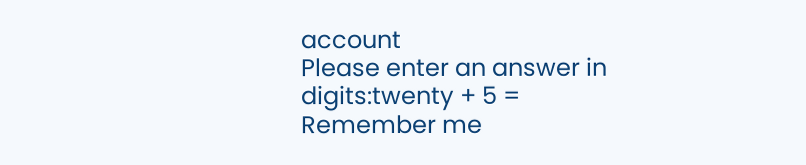account
Please enter an answer in digits:twenty + 5 =
Remember me